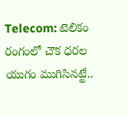Telecom: టెలికం రంగంలో చౌక ధరల యుగం ముగిసినట్టే..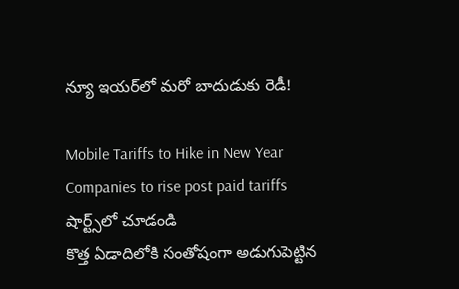న్యూ ఇయర్‌లో మరో బాదుడుకు రెడీ!

Mobile Tariffs to Hike in New Year Companies to rise post paid tariffs
షార్ట్స్‌లో చూడండి
కొత్త ఏడాదిలోకి సంతోషంగా అడుగుపెట్టిన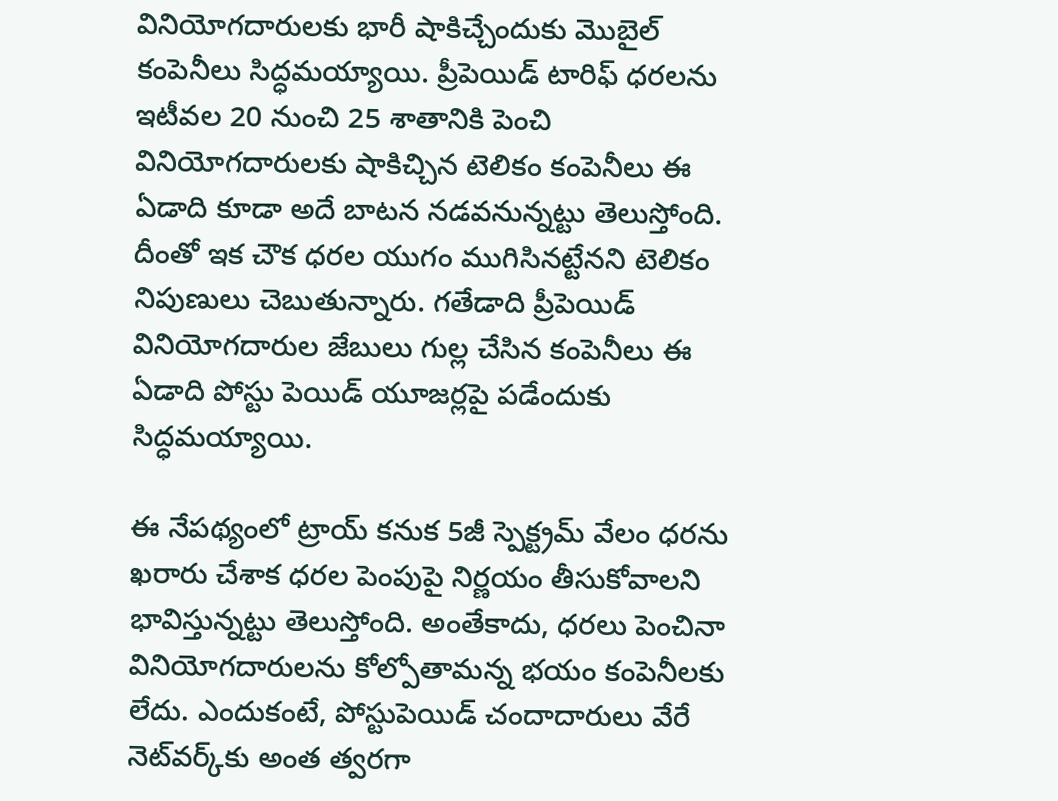వినియోగదారులకు భారీ షాకిచ్చేందుకు మొబైల్ కంపెనీలు సిద్ధమయ్యాయి. ప్రీపెయిడ్ టారిఫ్ ధరలను ఇటీవల 20 నుంచి 25 శాతానికి పెంచి వినియోగదారులకు షాకిచ్చిన టెలికం కంపెనీలు ఈ ఏడాది కూడా అదే బాటన నడవనున్నట్టు తెలుస్తోంది. దీంతో ఇక చౌక ధరల యుగం ముగిసినట్టేనని టెలికం నిపుణులు చెబుతున్నారు. గతేడాది ప్రీపెయిడ్ వినియోగదారుల జేబులు గుల్ల చేసిన కంపెనీలు ఈ ఏడాది పోస్టు పెయిడ్ యూజర్లపై పడేందుకు సిద్ధమయ్యాయి.

ఈ నేపథ్యంలో ట్రాయ్ కనుక 5జీ స్పెక్ట్రమ్ వేలం ధరను ఖరారు చేశాక ధరల పెంపుపై నిర్ణయం తీసుకోవాలని భావిస్తున్నట్టు తెలుస్తోంది. అంతేకాదు, ధరలు పెంచినా వినియోగదారులను కోల్పోతామన్న భయం కంపెనీలకు లేదు. ఎందుకంటే, పోస్టుపెయిడ్ చందాదారులు వేరే నెట్‌వర్క్‌కు అంత త్వరగా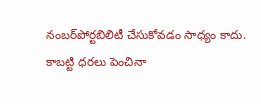నంబర్‌పోర్టబిలిటీ చేసుకోవడం సాధ్యం కాదు. కాబట్టి ధరలు పెంచినా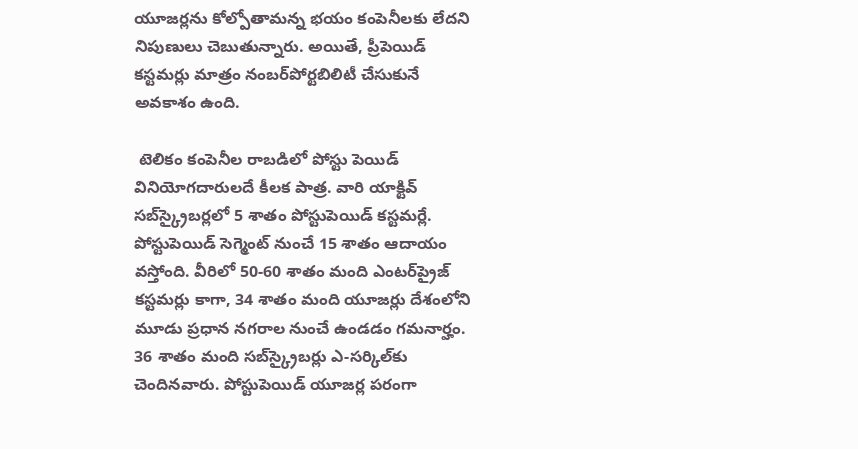యూజర్లను కోల్పోతామన్న భయం కంపెనీలకు లేదని నిపుణులు చెబుతున్నారు. అయితే, ప్రీపెయిడ్ కస్టమర్లు మాత్రం నంబర్‌పోర్టబిలిటీ చేసుకునే అవకాశం ఉంది.

 టెలికం కంపెనీల రాబడిలో పోస్టు పెయిడ్ వినియోగదారులదే కీలక పాత్ర. వారి యాక్టివ్ సబ్‌స్క్రైబర్లలో 5 శాతం పోస్టుపెయిడ్ కస్టమర్లే. పోస్టుపెయిడ్ సెగ్మెంట్ నుంచే 15 శాతం ఆదాయం వస్తోంది. వీరిలో 50-60 శాతం మంది ఎంటర్‌ప్రైజ్ కస్టమర్లు కాగా, 34 శాతం మంది యూజర్లు దేశంలోని మూడు ప్రధాన నగరాల నుంచే ఉండడం గమనార్హం. 36 శాతం మంది సబ్‌స్క్రైబర్లు ఎ-సర్కిల్‌కు చెందినవారు. పోస్టుపెయిడ్ యూజర్ల పరంగా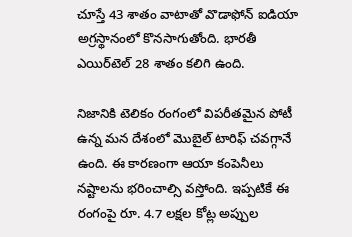చూస్తే 43 శాతం వాటాతో వొడాఫోన్ ఐడియా అగ్రస్థానంలో కొనసాగుతోంది. భారతీ ఎయిర్‌టెల్ 28 శాతం కలిగి ఉంది.

నిజానికి టెలికం రంగంలో విపరీతమైన పోటీ ఉన్న మన దేశంలో మొబైల్ టారిఫ్ చవగ్గానే ఉంది. ఈ కారణంగా ఆయా కంపెనీలు నష్టాలను భరించాల్సి వస్తోంది. ఇప్పటికే ఈ రంగంపై రూ. 4.7 లక్షల కోట్ల అప్పుల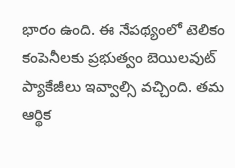భారం ఉంది. ఈ నేపథ్యంలో టెలికం కంపెనీలకు ప్రభుత్వం బెయిలవుట్ ప్యాకేజీలు ఇవ్వాల్సి వచ్చింది. తమ ఆర్థిక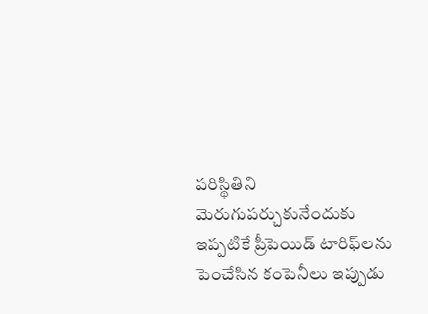పరిస్థితిని మెరుగుపర్చుకునేందుకు ఇప్పటికే ప్రీపెయిడ్ టారిఫ్‌లను పెంచేసిన కంపెనీలు ఇప్పుడు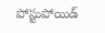పోస్టుపోయిడ్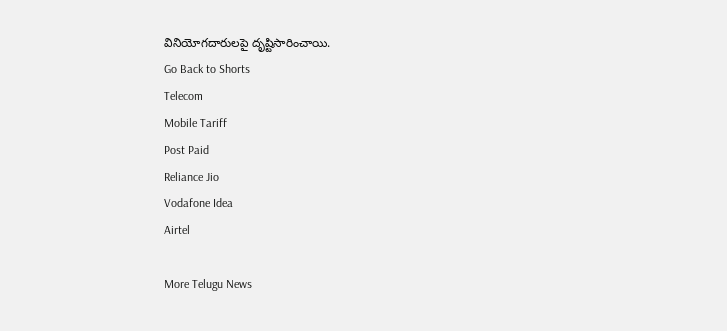వినియోగదారులపై దృష్టిసారించాయి.
Go Back to Shorts
Telecom
Mobile Tariff
Post Paid
Reliance Jio
Vodafone Idea
Airtel

More Telugu News